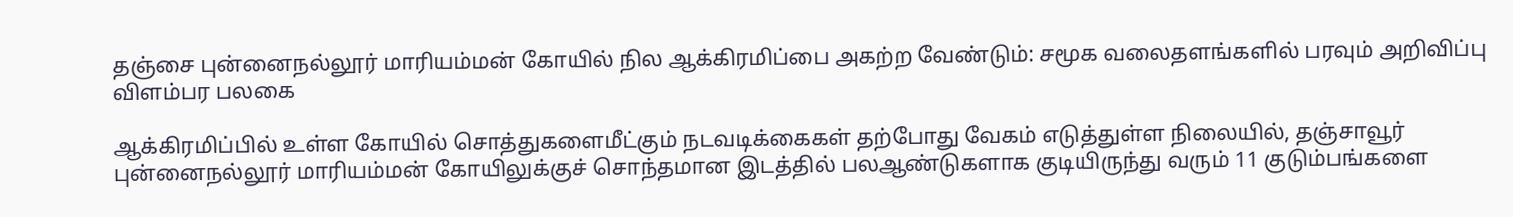தஞ்சை புன்னைநல்லூர் மாரியம்மன் கோயில் நில ஆக்கிரமிப்பை அகற்ற வேண்டும்: சமூக வலைதளங்களில் பரவும் அறிவிப்பு விளம்பர பலகை

ஆக்கிரமிப்பில் உள்ள கோயில் சொத்துகளைமீட்கும் நடவடிக்கைகள் தற்போது வேகம் எடுத்துள்ள நிலையில், தஞ்சாவூர் புன்னைநல்லூர் மாரியம்மன் கோயிலுக்குச் சொந்தமான இடத்தில் பலஆண்டுகளாக குடியிருந்து வரும் 11 குடும்பங்களை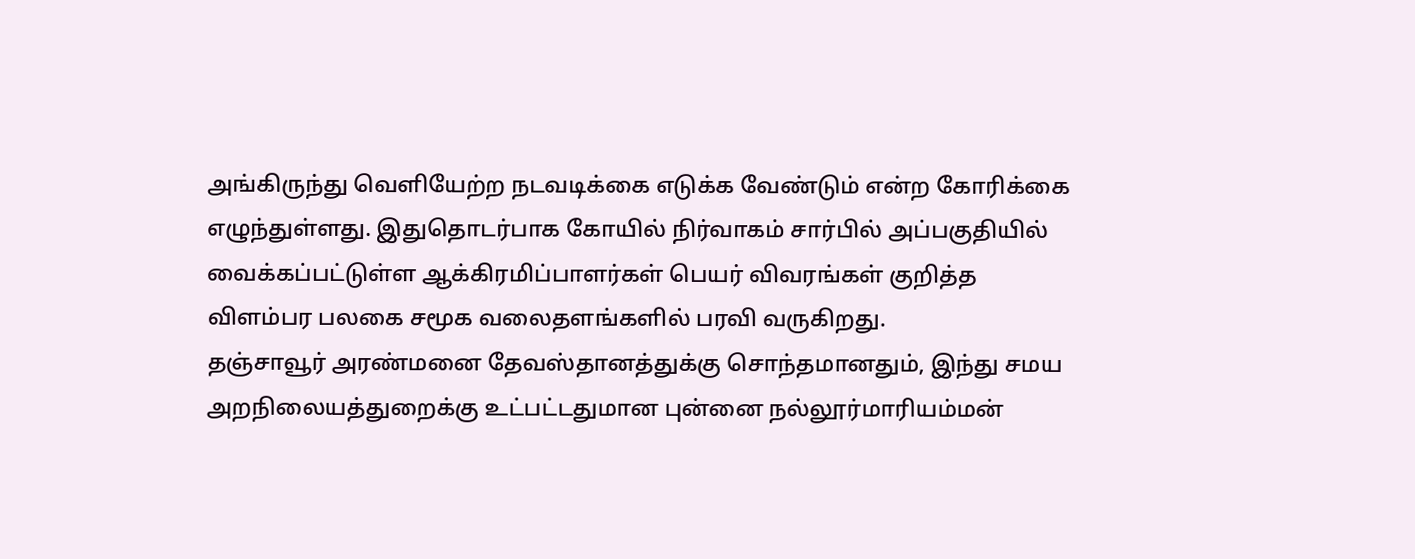அங்கிருந்து வெளியேற்ற நடவடிக்கை எடுக்க வேண்டும் என்ற கோரிக்கை எழுந்துள்ளது. இதுதொடர்பாக கோயில் நிர்வாகம் சார்பில் அப்பகுதியில் வைக்கப்பட்டுள்ள ஆக்கிரமிப்பாளர்கள் பெயர் விவரங்கள் குறித்த விளம்பர பலகை சமூக வலைதளங்களில் பரவி வருகிறது.
தஞ்சாவூர் அரண்மனை தேவஸ்தானத்துக்கு சொந்தமானதும், இந்து சமய அறநிலையத்துறைக்கு உட்பட்டதுமான புன்னை நல்லூர்மாரியம்மன்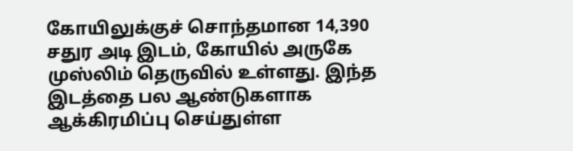கோயிலுக்குச் சொந்தமான 14,390 சதுர அடி இடம், கோயில் அருகே முஸ்லிம் தெருவில் உள்ளது. இந்த இடத்தை பல ஆண்டுகளாக ஆக்கிரமிப்பு செய்துள்ள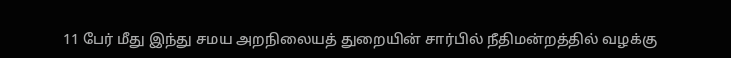11 பேர் மீது இந்து சமய அறநிலையத் துறையின் சார்பில் நீதிமன்றத்தில் வழக்கு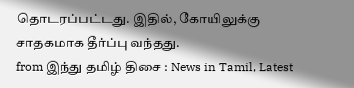தொடரப்பட்டது. இதில், கோயிலுக்கு சாதகமாக தீர்ப்பு வந்தது.
from இந்து தமிழ் திசை : News in Tamil, Latest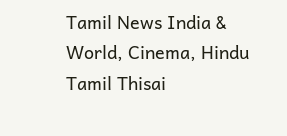Tamil News India & World, Cinema, Hindu Tamil Thisai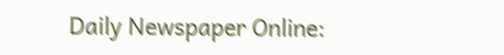Daily Newspaper Online: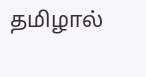தமிழால்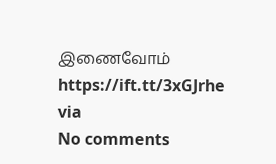இணைவோம் https://ift.tt/3xGJrhe
via
No comments